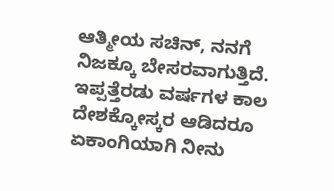ಆತ್ಮೀಯ ಸಚಿನ್, ನನಗೆ ನಿಜಕ್ಕೂ ಬೇಸರವಾಗುತ್ತಿದೆ. ಇಪ್ಪತ್ತೆರಡು ವರ್ಷಗಳ ಕಾಲ ದೇಶಕ್ಕೋಸ್ಕರ ಆಡಿದರೂ ಏಕಾಂಗಿಯಾಗಿ ನೀನು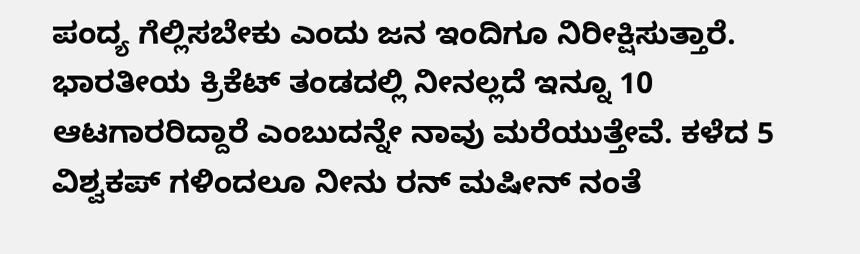ಪಂದ್ಯ ಗೆಲ್ಲಿಸಬೇಕು ಎಂದು ಜನ ಇಂದಿಗೂ ನಿರೀಕ್ಷಿಸುತ್ತಾರೆ. ಭಾರತೀಯ ಕ್ರಿಕೆಟ್ ತಂಡದಲ್ಲಿ ನೀನಲ್ಲದೆ ಇನ್ನೂ 10 ಆಟಗಾರರಿದ್ದಾರೆ ಎಂಬುದನ್ನೇ ನಾವು ಮರೆಯುತ್ತೇವೆ. ಕಳೆದ 5 ವಿಶ್ವಕಪ್ ಗಳಿಂದಲೂ ನೀನು ರನ್ ಮಷೀನ್ ನಂತೆ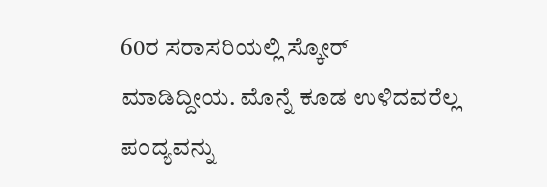60ರ ಸರಾಸರಿಯಲ್ಲಿ ಸ್ಕೋರ್ ಮಾಡಿದ್ದೀಯ. ಮೊನ್ನೆ ಕೂಡ ಉಳಿದವರೆಲ್ಲ ಪಂದ್ಯವನ್ನು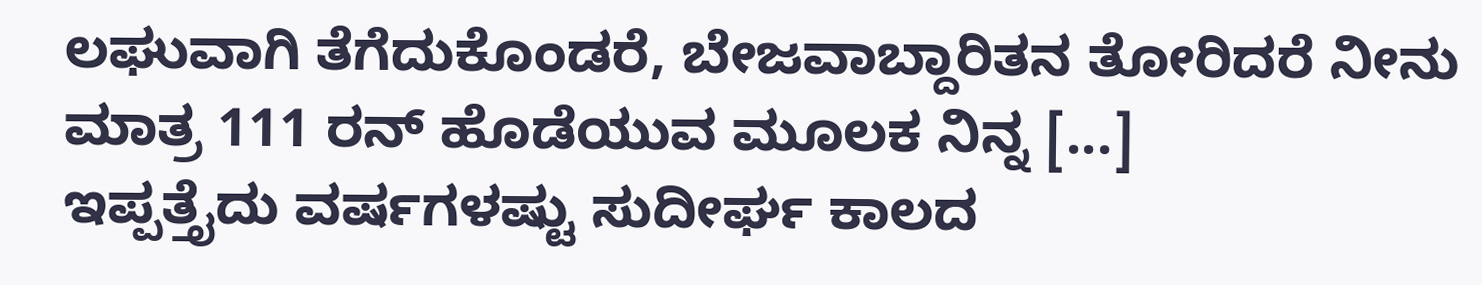ಲಘುವಾಗಿ ತೆಗೆದುಕೊಂಡರೆ, ಬೇಜವಾಬ್ದಾರಿತನ ತೋರಿದರೆ ನೀನು ಮಾತ್ರ 111 ರನ್ ಹೊಡೆಯುವ ಮೂಲಕ ನಿನ್ನ [...]
ಇಪ್ಪತ್ತೈದು ವರ್ಷಗಳಷ್ಟು ಸುದೀರ್ಘ ಕಾಲದ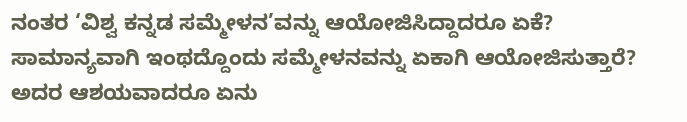ನಂತರ ‘ವಿಶ್ವ ಕನ್ನಡ ಸಮ್ಮೇಳನ’ವನ್ನು ಆಯೋಜಿಸಿದ್ದಾದರೂ ಏಕೆ? ಸಾಮಾನ್ಯವಾಗಿ ಇಂಥದ್ದೊಂದು ಸಮ್ಮೇಳನವನ್ನು ಏಕಾಗಿ ಆಯೋಜಿಸುತ್ತಾರೆ? ಅದರ ಆಶಯವಾದರೂ ಏನು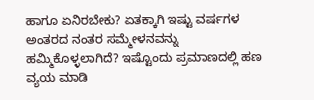ಹಾಗೂ ಏನಿರಬೇಕು? ಏತಕ್ಕಾಗಿ ಇಷ್ಟು ವರ್ಷಗಳ ಅಂತರದ ನಂತರ ಸಮ್ಮೇಳನವನ್ನು ಹಮ್ಮಿಕೊಳ್ಳಲಾಗಿದೆ? ಇಷ್ಟೊಂದು ಪ್ರಮಾಣದಲ್ಲಿ ಹಣ ವ್ಯಯ ಮಾಡಿ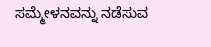ಸಮ್ಮೇಳನವನ್ನು ನಡೆಸುವ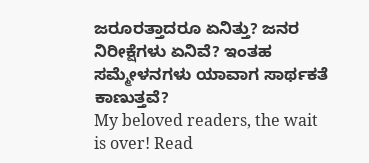ಜರೂರತ್ತಾದರೂ ಏನಿತ್ತು? ಜನರ ನಿರೀಕ್ಷೆಗಳು ಏನಿವೆ? ಇಂತಹ ಸಮ್ಮೇಳನಗಳು ಯಾವಾಗ ಸಾರ್ಥಕತೆ ಕಾಣುತ್ತವೆ?
My beloved readers, the wait is over! Read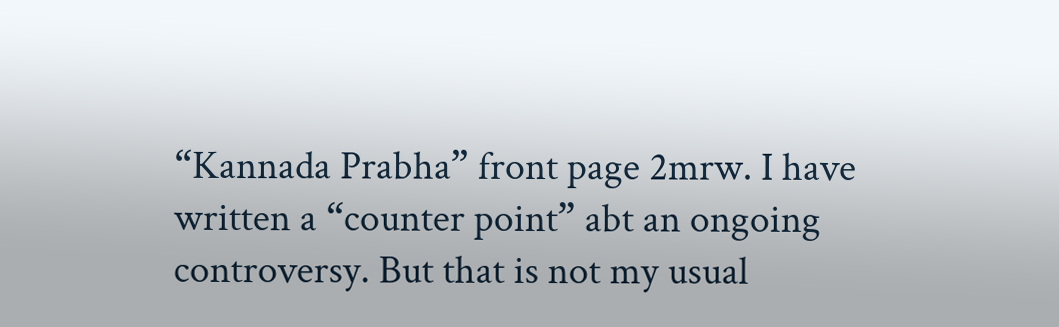“Kannada Prabha” front page 2mrw. I have written a “counter point” abt an ongoing controversy. But that is not my usual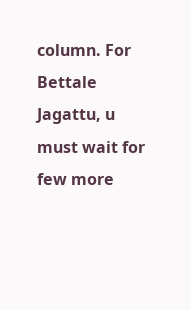column. For Bettale Jagattu, u must wait for few more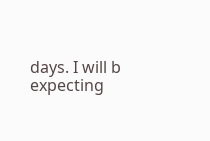days. I will b expecting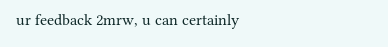ur feedback 2mrw, u can certainly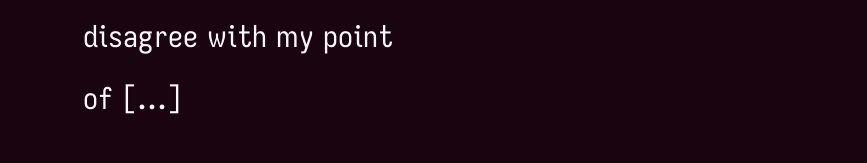disagree with my point of [...]